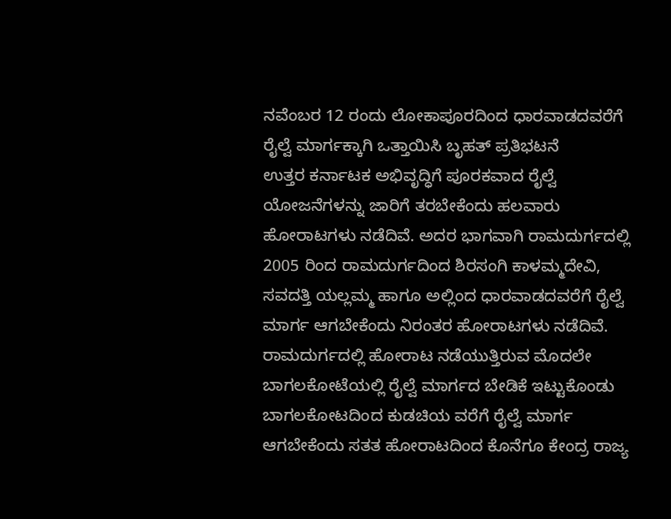ನವೆಂಬರ 12 ರಂದು ಲೋಕಾಪೂರದಿಂದ ಧಾರವಾಡದವರೆಗೆ ರೈಲ್ವೆ ಮಾರ್ಗಕ್ಕಾಗಿ ಒತ್ತಾಯಿಸಿ ಬೃಹತ್ ಪ್ರತಿಭಟನೆ
ಉತ್ತರ ಕರ್ನಾಟಕ ಅಭಿವೃದ್ಧಿಗೆ ಪೂರಕವಾದ ರೈಲ್ವೆ ಯೋಜನೆಗಳನ್ನು ಜಾರಿಗೆ ತರಬೇಕೆಂದು ಹಲವಾರು ಹೋರಾಟಗಳು ನಡೆದಿವೆ. ಅದರ ಭಾಗವಾಗಿ ರಾಮದುರ್ಗದಲ್ಲಿ 2005 ರಿಂದ ರಾಮದುರ್ಗದಿಂದ ಶಿರಸಂಗಿ ಕಾಳಮ್ಮದೇವಿ, ಸವದತ್ತಿ ಯಲ್ಲಮ್ಮ ಹಾಗೂ ಅಲ್ಲಿಂದ ಧಾರವಾಡದವರೆಗೆ ರೈಲ್ವೆ ಮಾರ್ಗ ಆಗಬೇಕೆಂದು ನಿರಂತರ ಹೋರಾಟಗಳು ನಡೆದಿವೆ. ರಾಮದುರ್ಗದಲ್ಲಿ ಹೋರಾಟ ನಡೆಯುತ್ತಿರುವ ಮೊದಲೇ ಬಾಗಲಕೋಟೆಯಲ್ಲಿ ರೈಲ್ವೆ ಮಾರ್ಗದ ಬೇಡಿಕೆ ಇಟ್ಟುಕೊಂಡು ಬಾಗಲಕೋಟದಿಂದ ಕುಡಚಿಯ ವರೆಗೆ ರೈಲ್ವೆ ಮಾರ್ಗ ಆಗಬೇಕೆಂದು ಸತತ ಹೋರಾಟದಿಂದ ಕೊನೆಗೂ ಕೇಂದ್ರ ರಾಜ್ಯ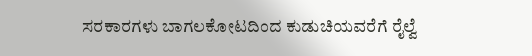ಸರಕಾರಗಳು ಬಾಗಲಕೋಟದಿಂದ ಕುಡುಚಿಯವರೆಗೆ ರೈಲ್ವೆ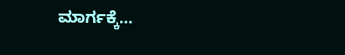ಮಾರ್ಗಕ್ಕೆ…